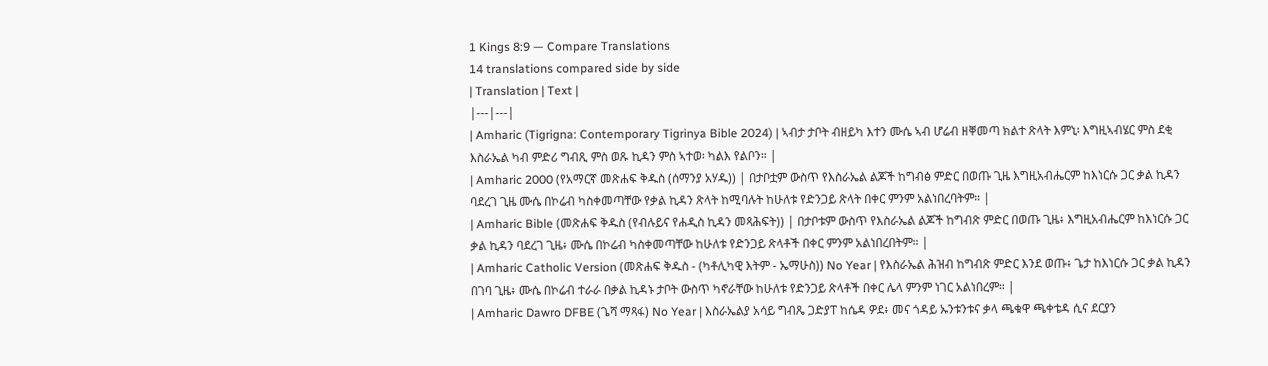1 Kings 8:9 — Compare Translations
14 translations compared side by side
| Translation | Text |
|---|---|
| Amharic (Tigrigna: Contemporary Tigrinya Bible 2024) | ኣብታ ታቦት ብዘይካ እተን ሙሴ ኣብ ሆሬብ ዘቐመጣ ክልተ ጽላት እምኒ፡ እግዚኣብሄር ምስ ደቂ እስራኤል ካብ ምድሪ ግብጺ ምስ ወጹ ኪዳን ምስ ኣተወ፡ ካልእ የልቦን። |
| Amharic 2000 (የአማርኛ መጽሐፍ ቅዱስ (ሰማንያ አሃዱ)) | በታቦቷም ውስጥ የእስራኤል ልጆች ከግብፅ ምድር በወጡ ጊዜ እግዚአብሔርም ከእነርሱ ጋር ቃል ኪዳን ባደረገ ጊዜ ሙሴ በኮሬብ ካስቀመጣቸው የቃል ኪዳን ጽላት ከሚባሉት ከሁለቱ የድንጋይ ጽላት በቀር ምንም አልነበረባትም። |
| Amharic Bible (መጽሐፍ ቅዱስ (የብሉይና የሐዲስ ኪዳን መጻሕፍት)) | በታቦቱም ውስጥ የእስራኤል ልጆች ከግብጽ ምድር በወጡ ጊዜ፥ እግዚአብሔርም ከእነርሱ ጋር ቃል ኪዳን ባደረገ ጊዜ፥ ሙሴ በኮሬብ ካስቀመጣቸው ከሁለቱ የድንጋይ ጽላቶች በቀር ምንም አልነበረበትም። |
| Amharic Catholic Version (መጽሐፍ ቅዱስ - (ካቶሊካዊ እትም - ኤማሁስ)) No Year | የእስራኤል ሕዝብ ከግብጽ ምድር እንደ ወጡ፥ ጌታ ከእነርሱ ጋር ቃል ኪዳን በገባ ጊዜ፥ ሙሴ በኮሬብ ተራራ በቃል ኪዳኑ ታቦት ውስጥ ካኖራቸው ከሁለቱ የድንጋይ ጽላቶች በቀር ሌላ ምንም ነገር አልነበረም። |
| Amharic Dawro DFBE (ጌሻ ማጻፋ) No Year | እስራኤልያ አሳይ ግብጼ ጋድያፐ ከሴዳ ዎደ፥ መና ጎዳይ ኡንቱንቱና ቃላ ጫቁዋ ጫቀቴዳ ሲና ደርያን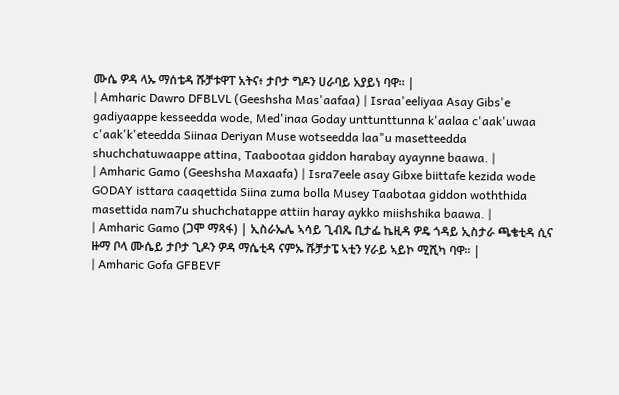ሙሴ ዎዳ ላኡ ማሰቴዳ ሹቻቱዋፐ አትና፥ ታቦታ ግዶን ሀራባይ አያይነ ባዋ። |
| Amharic Dawro DFBLVL (Geeshsha Mas'aafaa) | Israa'eeliyaa Asay Gibs'e gadiyaappe kesseedda wode, Med'inaa Goday unttunttunna k'aalaa c'aak'uwaa c'aak'k'eteedda Siinaa Deriyan Muse wotseedda laa"u masetteedda shuchchatuwaappe attina, Taabootaa giddon harabay ayaynne baawa. |
| Amharic Gamo (Geeshsha Maxaafa) | Isra7eele asay Gibxe biittafe kezida wode GODAY isttara caaqettida Siina zuma bolla Musey Taabotaa giddon woththida masettida nam7u shuchchatappe attiin haray aykko miishshika baawa. |
| Amharic Gamo (ጋሞ ማጻፋ) | ኢስራኤሌ ኣሳይ ጊብጼ ቢታፌ ኬዚዳ ዎዴ ጎዳይ ኢስታራ ጫቄቲዳ ሲና ዙማ ቦላ ሙሴይ ታቦታ ጊዶን ዎዳ ማሴቲዳ ናምኡ ሹቻታፔ ኣቲን ሃራይ ኣይኮ ሚሺካ ባዋ። |
| Amharic Gofa GFBEVF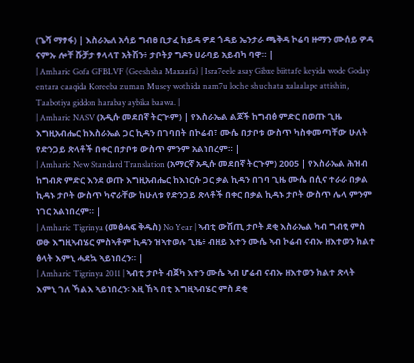(ጌሻ ማፃፋ) | እስራኤለ አሳይ ግብፀ ቢታፈ ከይዳ ዎደ ጎዳይ ኤንታራ ጫቅዳ ኮሬባ ዙማን ሙሰይ ዎዳ ናምኡ ሎቸ ሹቻታ ፃላላፐ አትሽን፥ ታቦትያ ግዶን ሀራባይ አይብካ ባዋ። |
| Amharic Gofa GFBLVF (Geeshsha Maxaafa) | Isra7eele asay Gibxe biittafe keyida wode Goday entara caaqida Koreeba zuman Musey wothida nam7u loche shuchata xalaalape attishin, Taabotiya giddon harabay aybika baawa. |
| Amharic NASV (አዲሱ መደበኛ ትርጒም) | የእስራኤል ልጆች ከግብፅ ምድር በወጡ ጊዜ እግዚአብሔር ከእስራኤል ጋር ኪዳን በገባበት በኮሬብ፣ ሙሴ በታቦቱ ውስጥ ካስቀመጣቸው ሁለት የድንጋይ ጽላቶች በቀር በታቦቱ ውስጥ ምንም አልነበረም። |
| Amharic New Standard Translation (አማርኛ አዲሱ መደበኛ ትርጉም) 2005 | የእስራኤል ሕዝብ ከግብጽ ምድር እንደ ወጡ እግዚአብሔር ከእነርሱ ጋር ቃል ኪዳን በገባ ጊዜ ሙሴ በሲና ተራራ በቃል ኪዳኑ ታቦት ውስጥ ካኖራቸው ከሁለቱ የድንጋይ ጽላቶች በቀር በቃል ኪዳኑ ታቦት ውስጥ ሌላ ምንም ነገር አልነበረም። |
| Amharic Tigrinya (መፅሓፍ ቅዱስ) No Year | ኣብቲ ውሽጢ ታቦት ደቂ እስራኤል ካብ ግብፂ ምስ ወፁ እግዚኣብሄር ምስኣቶም ኪዳን ዝኣተወሉ ጊዜ፥ ብዘይ እተን ሙሴ ኣብ ኮሬብ ናብኡ ዘእተወን ክልተ ፅላት እምኒ ሓደኳ ኣይነበረን። |
| Amharic Tigrinya 2011 | ኣብቲ ታቦት ብጀካ እተን ሙሴ ኣብ ሆሬብ ናብኡ ዘእተወን ክልተ ጽላት እምኒ ገለ ኻልእ ኣይነበረን፡ እዚ ኸኣ በቲ እግዚኣብሄር ምስ ደቂ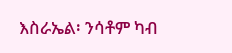እስራኤል፡ ንሳቶም ካብ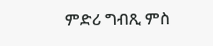ምድሪ ግብጺ ምስ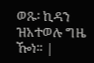ወጹ፡ ኪዳን ዝአተወሉ ግዜ ዀነ። |